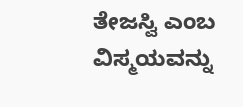ತೇಜಸ್ವಿ ಎಂಬ ವಿಸ್ಮಯವನ್ನು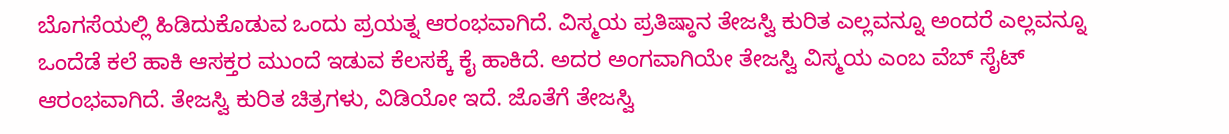ಬೊಗಸೆಯಲ್ಲಿ ಹಿಡಿದುಕೊಡುವ ಒಂದು ಪ್ರಯತ್ನ ಆರಂಭವಾಗಿದೆ. ವಿಸ್ಮಯ ಪ್ರತಿಷ್ಠಾನ ತೇಜಸ್ವಿ ಕುರಿತ ಎಲ್ಲವನ್ನೂ ಅಂದರೆ ಎಲ್ಲವನ್ನೂ ಒಂದೆಡೆ ಕಲೆ ಹಾಕಿ ಆಸಕ್ತರ ಮುಂದೆ ಇಡುವ ಕೆಲಸಕ್ಕೆ ಕೈ ಹಾಕಿದೆ. ಅದರ ಅಂಗವಾಗಿಯೇ ತೇಜಸ್ವಿ ವಿಸ್ಮಯ ಎಂಬ ವೆಬ್ ಸೈಟ್ ಆರಂಭವಾಗಿದೆ. ತೇಜಸ್ವಿ ಕುರಿತ ಚಿತ್ರಗಳು, ವಿಡಿಯೋ ಇದೆ. ಜೊತೆಗೆ ತೇಜಸ್ವಿ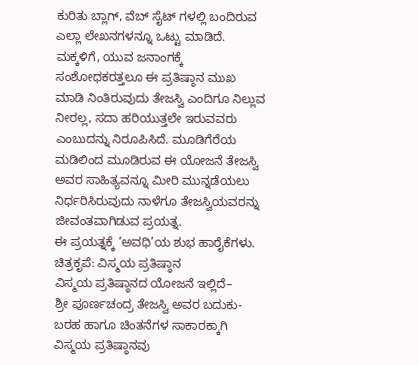ಕುರಿತು ಬ್ಲಾಗ್, ವೆಬ್ ಸೈಟ್ ಗಳಲ್ಲಿ ಬಂದಿರುವ ಎಲ್ಲಾ ಲೇಖನಗಳನ್ನೂ ಒಟ್ಟು ಮಾಡಿದೆ.
ಮಕ್ಕಳಿಗೆ, ಯುವ ಜನಾಂಗಕ್ಕೆ ಸಂಶೋಧಕರತ್ತಲೂ ಈ ಪ್ರತಿಷ್ಠಾನ ಮುಖ ಮಾಡಿ ನಿಂತಿರುವುದು ತೇಜಸ್ವಿ ಎಂದಿಗೂ ನಿಲ್ಲುವ ನೀರಲ್ಲ, ಸದಾ ಹರಿಯುತ್ತಲೇ ಇರುವವರು ಎಂಬುದನ್ನು ನಿರೂಪಿಸಿದೆ. ಮೂಡಿಗೆರೆಯ ಮಡಿಲಿಂದ ಮೂಡಿರುವ ಈ ಯೋಜನೆ ತೇಜಸ್ವಿ ಅವರ ಸಾಹಿತ್ಯವನ್ನೂ ಮೀರಿ ಮುನ್ನಡೆಯಲು ನಿರ್ಧರಿಸಿರುವುದು ನಾಳೆಗೂ ತೇಜಸ್ವಿಯವರನ್ನು ಜೀವಂತವಾಗಿಡುವ ಪ್ರಯತ್ನ.
ಈ ಪ್ರಯತ್ನಕ್ಕೆ ‘ಅವಧಿ’ಯ ಶುಭ ಹಾರೈಕೆಗಳು.
ಚಿತ್ರಕೃಪೆ: ವಿಸ್ಮಯ ಪ್ರತಿಷ್ಠಾನ
ವಿಸ್ಮಯ ಪ್ರತಿಷ್ಠಾನದ ಯೋಜನೆ ಇಲ್ಲಿದೆ–
ಶ್ರೀ ಪೂರ್ಣಚಂದ್ರ ತೇಜಸ್ವಿ ಅವರ ಬದುಕು-ಬರಹ ಹಾಗೂ ಚಿಂತನೆಗಳ ಸಾಕಾರಕ್ಕಾಗಿ ವಿಸ್ಮಯ ಪ್ರತಿಷ್ಠಾನವು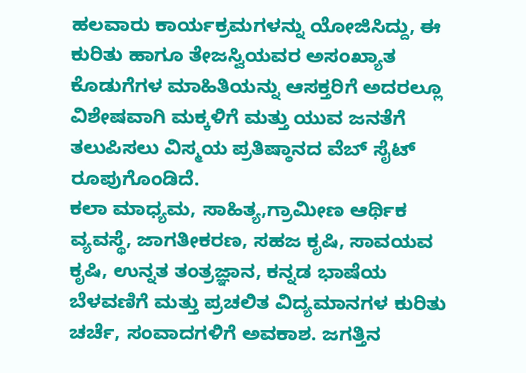ಹಲವಾರು ಕಾರ್ಯಕ್ರಮಗಳನ್ನು ಯೋಜಿಸಿದ್ದು, ಈ ಕುರಿತು ಹಾಗೂ ತೇಜಸ್ವಿಯವರ ಅಸಂಖ್ಯಾತ ಕೊಡುಗೆಗಳ ಮಾಹಿತಿಯನ್ನು ಆಸಕ್ತರಿಗೆ ಅದರಲ್ಲೂ ವಿಶೇಷವಾಗಿ ಮಕ್ಕಳಿಗೆ ಮತ್ತು ಯುವ ಜನತೆಗೆ ತಲುಪಿಸಲು ವಿಸ್ಮಯ ಪ್ರತಿಷ್ಠಾನದ ವೆಬ್ ಸೈಟ್ ರೂಪುಗೊಂಡಿದೆ.
ಕಲಾ ಮಾಧ್ಯಮ, ಸಾಹಿತ್ಯ,ಗ್ರಾಮೀಣ ಆರ್ಥಿಕ ವ್ಯವಸ್ಥೆ, ಜಾಗತೀಕರಣ, ಸಹಜ ಕೃಷಿ, ಸಾವಯವ ಕೃಷಿ, ಉನ್ನತ ತಂತ್ರಜ್ಞಾನ, ಕನ್ನಡ ಭಾಷೆಯ ಬೆಳವಣಿಗೆ ಮತ್ತು ಪ್ರಚಲಿತ ವಿದ್ಯಮಾನಗಳ ಕುರಿತು ಚರ್ಚೆ, ಸಂವಾದಗಳಿಗೆ ಅವಕಾಶ. ಜಗತ್ತಿನ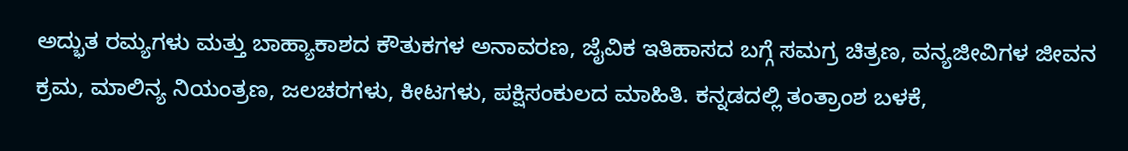ಅದ್ಭುತ ರಮ್ಯಗಳು ಮತ್ತು ಬಾಹ್ಯಾಕಾಶದ ಕೌತುಕಗಳ ಅನಾವರಣ, ಜೈವಿಕ ಇತಿಹಾಸದ ಬಗ್ಗೆ ಸಮಗ್ರ ಚಿತ್ರಣ, ವನ್ಯಜೀವಿಗಳ ಜೀವನ ಕ್ರಮ, ಮಾಲಿನ್ಯ ನಿಯಂತ್ರಣ, ಜಲಚರಗಳು, ಕೀಟಗಳು, ಪಕ್ಷಿಸಂಕುಲದ ಮಾಹಿತಿ. ಕನ್ನಡದಲ್ಲಿ ತಂತ್ರಾಂಶ ಬಳಕೆ,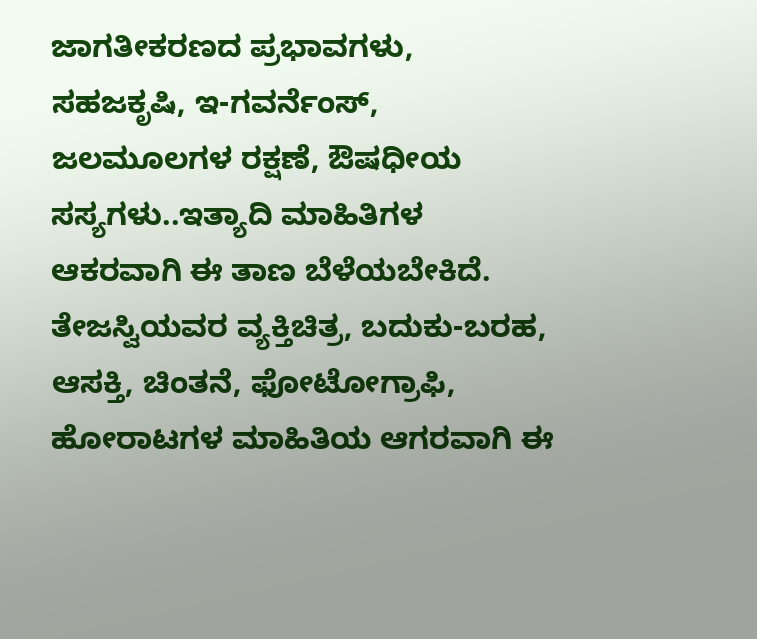ಜಾಗತೀಕರಣದ ಪ್ರಭಾವಗಳು, ಸಹಜಕೃಷಿ, ಇ-ಗವರ್ನೆಂಸ್, ಜಲಮೂಲಗಳ ರಕ್ಷಣೆ, ಔಷಧೀಯ ಸಸ್ಯಗಳು..ಇತ್ಯಾದಿ ಮಾಹಿತಿಗಳ ಆಕರವಾಗಿ ಈ ತಾಣ ಬೆಳೆಯಬೇಕಿದೆ.
ತೇಜಸ್ವಿಯವರ ವ್ಯಕ್ತಿಚಿತ್ರ, ಬದುಕು-ಬರಹ, ಆಸಕ್ತಿ, ಚಿಂತನೆ, ಫೋಟೋಗ್ರಾಫಿ, ಹೋರಾಟಗಳ ಮಾಹಿತಿಯ ಆಗರವಾಗಿ ಈ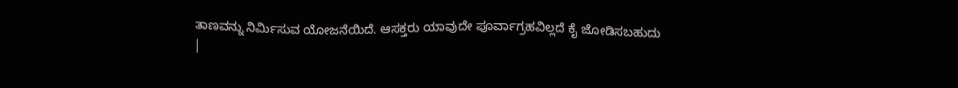ತಾಣವನ್ನು ನಿರ್ಮಿಸುವ ಯೋಜನೆಯಿದೆ. ಆಸಕ್ತರು ಯಾವುದೇ ಪೂರ್ವಾಗ್ರಹವಿಲ್ಲದೆ ಕೈ ಜೋಡಿಸಬಹುದು
|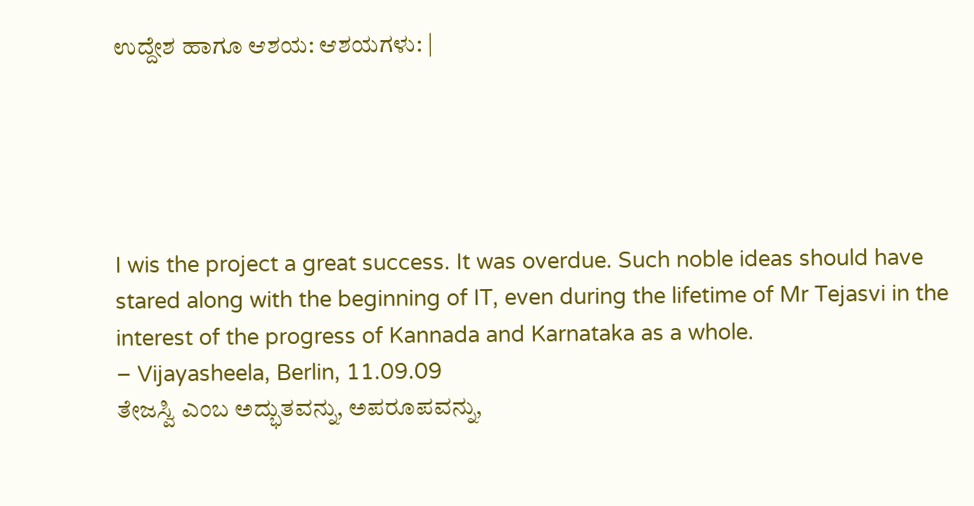ಉದ್ದೇಶ ಹಾಗೂ ಆಶಯ: ಆಶಯಗಳು: |





I wis the project a great success. It was overdue. Such noble ideas should have stared along with the beginning of IT, even during the lifetime of Mr Tejasvi in the interest of the progress of Kannada and Karnataka as a whole.
– Vijayasheela, Berlin, 11.09.09
ತೇಜಸ್ವಿ ಎಂಬ ಅದ್ಭುತವನ್ನು, ಅಪರೂಪವನ್ನು,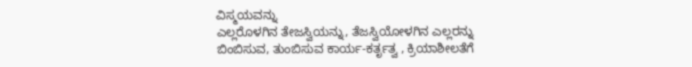ವಿಸ್ಮಯವನ್ನು
ಎಲ್ಲರೊಳಗಿನ ತೇಜಸ್ವಿಯನ್ನು, ತೆಜಸ್ವಿಯೋಳಗಿನ ಎಲ್ಲರನ್ನು
ಬಿಂಬಿಸುವ, ತುಂಬಿಸುವ ಕಾರ್ಯ-ಕರ್ತೃತ್ವ , ಕ್ರಿಯಾಶೀಲತೆಗೆ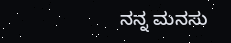ನನ್ನ ಮನಸು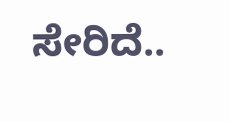ಸೇರಿದೆ..